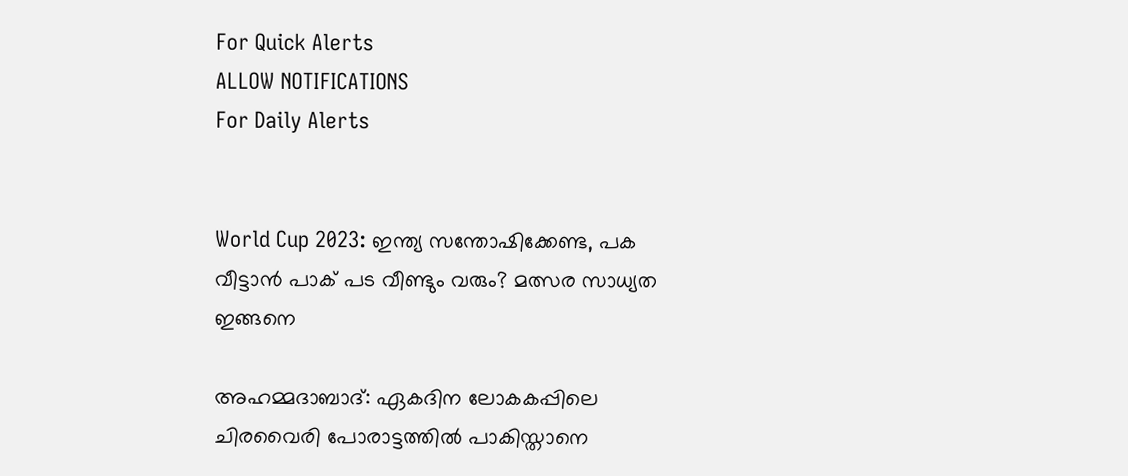For Quick Alerts
ALLOW NOTIFICATIONS
For Daily Alerts


World Cup 2023: ഇന്ത്യ സന്തോഷിക്കേണ്ട, പക വീട്ടാന്‍ പാക് പട വീണ്ടും വരും? മത്സര സാധ്യത ഇങ്ങനെ

അഹമ്മദാബാദ്: ഏകദിന ലോകകപ്പിലെ ചിരവൈരി പോരാട്ടത്തില്‍ പാകിസ്താനെ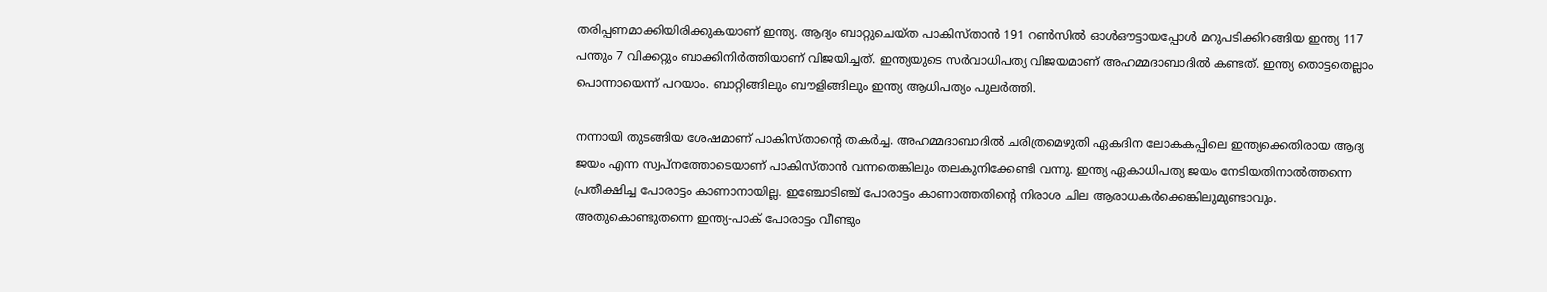തരിപ്പണമാക്കിയിരിക്കുകയാണ് ഇന്ത്യ. ആദ്യം ബാറ്റുചെയ്ത പാകിസ്താന്‍ 191 റണ്‍സില്‍ ഓള്‍ഔട്ടായപ്പോള്‍ മറുപടിക്കിറങ്ങിയ ഇന്ത്യ 117 പന്തും 7 വിക്കറ്റും ബാക്കിനിര്‍ത്തിയാണ് വിജയിച്ചത്. ഇന്ത്യയുടെ സര്‍വാധിപത്യ വിജയമാണ് അഹമ്മദാബാദില്‍ കണ്ടത്. ഇന്ത്യ തൊട്ടതെല്ലാം പൊന്നായെന്ന് പറയാം. ബാറ്റിങ്ങിലും ബൗളിങ്ങിലും ഇന്ത്യ ആധിപത്യം പുലര്‍ത്തി.

നന്നായി തുടങ്ങിയ ശേഷമാണ് പാകിസ്താന്റെ തകര്‍ച്ച. അഹമ്മദാബാദില്‍ ചരിത്രമെഴുതി ഏകദിന ലോകകപ്പിലെ ഇന്ത്യക്കെതിരായ ആദ്യ ജയം എന്ന സ്വപ്‌നത്തോടെയാണ് പാകിസ്താന്‍ വന്നതെങ്കിലും തലകുനിക്കേണ്ടി വന്നു. ഇന്ത്യ ഏകാധിപത്യ ജയം നേടിയതിനാല്‍ത്തന്നെ പ്രതീക്ഷിച്ച പോരാട്ടം കാണാനായില്ല. ഇഞ്ചോടിഞ്ച് പോരാട്ടം കാണാത്തതിന്റെ നിരാശ ചില ആരാധകര്‍ക്കെങ്കിലുമുണ്ടാവും. അതുകൊണ്ടുതന്നെ ഇന്ത്യ-പാക് പോരാട്ടം വീണ്ടും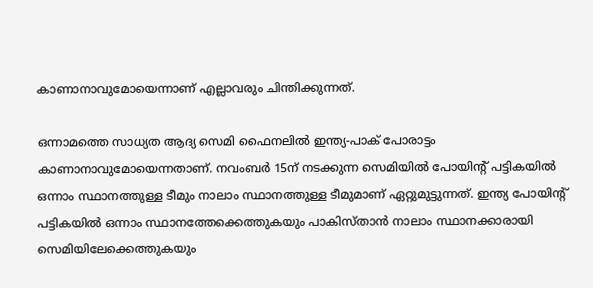കാണാനാവുമോയെന്നാണ് എല്ലാവരും ചിന്തിക്കുന്നത്.

ഒന്നാമത്തെ സാധ്യത ആദ്യ സെമി ഫൈനലില്‍ ഇന്ത്യ-പാക് പോരാട്ടം കാണാനാവുമോയെന്നതാണ്. നവംബര്‍ 15ന് നടക്കുന്ന സെമിയില്‍ പോയിന്റ് പട്ടികയില്‍ ഒന്നാം സ്ഥാനത്തുള്ള ടീമും നാലാം സ്ഥാനത്തുള്ള ടീമുമാണ് ഏറ്റുമുട്ടുന്നത്. ഇന്ത്യ പോയിന്റ് പട്ടികയില്‍ ഒന്നാം സ്ഥാനത്തേക്കെത്തുകയും പാകിസ്താന്‍ നാലാം സ്ഥാനക്കാരായി സെമിയിലേക്കെത്തുകയും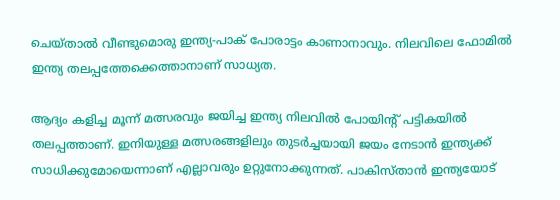ചെയ്താല്‍ വീണ്ടുമൊരു ഇന്ത്യ-പാക് പോരാട്ടം കാണാനാവും. നിലവിലെ ഫോമില്‍ ഇന്ത്യ തലപ്പത്തേക്കെത്താനാണ് സാധ്യത.

ആദ്യം കളിച്ച മൂന്ന് മത്സരവും ജയിച്ച ഇന്ത്യ നിലവില്‍ പോയിന്റ് പട്ടികയില്‍ തലപ്പത്താണ്. ഇനിയുള്ള മത്സരങ്ങളിലും തുടര്‍ച്ചയായി ജയം നേടാന്‍ ഇന്ത്യക്ക് സാധിക്കുമോയെന്നാണ് എല്ലാവരും ഉറ്റുനോക്കുന്നത്. പാകിസ്താന്‍ ഇന്ത്യയോട്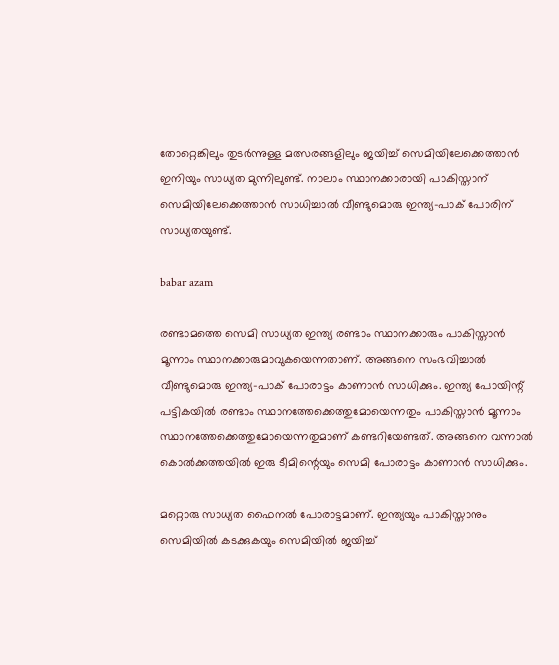തോറ്റെങ്കിലും തുടര്‍ന്നുള്ള മത്സരങ്ങളിലും ജയിച്ച് സെമിയിലേക്കെത്താന്‍ ഇനിയും സാധ്യത മുന്നിലുണ്ട്. നാലാം സ്ഥാനക്കാരായി പാകിസ്താന് സെമിയിലേക്കെത്താന്‍ സാധിച്ചാല്‍ വീണ്ടുമൊരു ഇന്ത്യ-പാക് പോരിന് സാധ്യതയുണ്ട്.

babar azam

രണ്ടാമത്തെ സെമി സാധ്യത ഇന്ത്യ രണ്ടാം സ്ഥാനക്കാരും പാകിസ്താന്‍ മൂന്നാം സ്ഥാനക്കാരുമാവുകയെന്നതാണ്. അങ്ങനെ സംഭവിച്ചാല്‍ വീണ്ടുമൊരു ഇന്ത്യ-പാക് പോരാട്ടം കാണാന്‍ സാധിക്കും. ഇന്ത്യ പോയിന്റ് പട്ടികയില്‍ രണ്ടാം സ്ഥാനത്തേക്കെത്തുമോയെന്നതും പാകിസ്താന്‍ മൂന്നാം സ്ഥാനത്തേക്കെത്തുമോയെന്നതുമാണ് കണ്ടറിയേണ്ടത്. അങ്ങനെ വന്നാല്‍ കൊല്‍ക്കത്തയില്‍ ഇരു ടീമിന്റെയും സെമി പോരാട്ടം കാണാന്‍ സാധിക്കും.

മറ്റൊരു സാധ്യത ഫൈനല്‍ പോരാട്ടമാണ്. ഇന്ത്യയും പാകിസ്താനും സെമിയില്‍ കടക്കുകയും സെമിയില്‍ ജയിച്ച്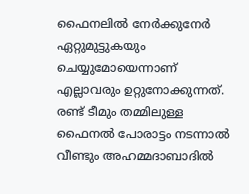ഫൈനലില്‍ നേര്‍ക്കുനേര്‍ ഏറ്റുമുട്ടുകയും ചെയ്യുമോയെന്നാണ് എല്ലാവരും ഉറ്റുനോക്കുന്നത്. രണ്ട് ടീമും തമ്മിലുള്ള ഫൈനല്‍ പോരാട്ടം നടന്നാല്‍ വീണ്ടും അഹമ്മദാബാദില്‍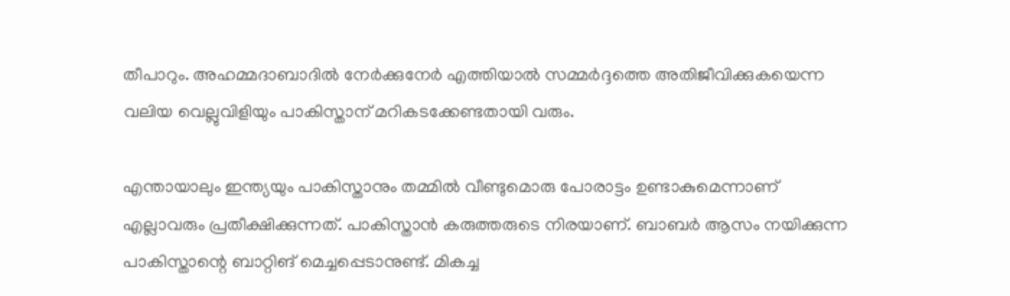തീപാറും. അഹമ്മദാബാദില്‍ നേര്‍ക്കുനേര്‍ എത്തിയാല്‍ സമ്മര്‍ദ്ദത്തെ അതിജീവിക്കുകയെന്ന വലിയ വെല്ലുവിളിയും പാകിസ്താന് മറികടക്കേണ്ടതായി വരും.

എന്തായാലും ഇന്ത്യയും പാകിസ്താനും തമ്മില്‍ വീണ്ടുമൊരു പോരാട്ടം ഉണ്ടാകുമെന്നാണ് എല്ലാവരും പ്രതീക്ഷിക്കുന്നത്. പാകിസ്താന്‍ കരുത്തരുടെ നിരയാണ്. ബാബര്‍ ആസം നയിക്കുന്ന പാകിസ്താന്റെ ബാറ്റിങ് മെച്ചപ്പെടാനുണ്ട്. മികച്ച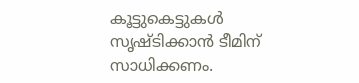കൂട്ടുകെട്ടുകള്‍ സൃഷ്ടിക്കാന്‍ ടീമിന് സാധിക്കണം.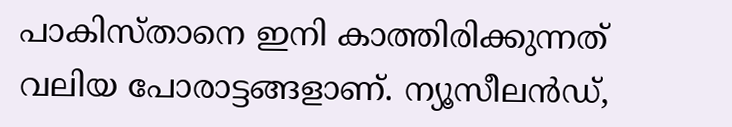പാകിസ്താനെ ഇനി കാത്തിരിക്കുന്നത് വലിയ പോരാട്ടങ്ങളാണ്. ന്യൂസീലന്‍ഡ്,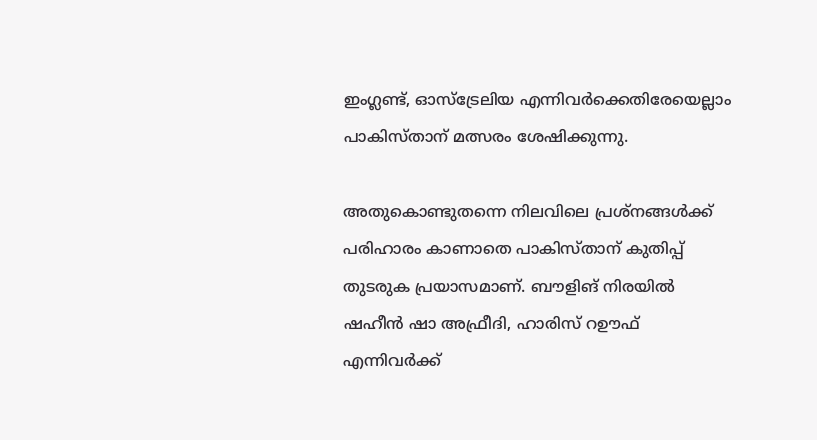ഇംഗ്ലണ്ട്, ഓസ്‌ട്രേലിയ എന്നിവര്‍ക്കെതിരേയെല്ലാം പാകിസ്താന് മത്സരം ശേഷിക്കുന്നു.

അതുകൊണ്ടുതന്നെ നിലവിലെ പ്രശ്‌നങ്ങള്‍ക്ക് പരിഹാരം കാണാതെ പാകിസ്താന് കുതിപ്പ് തുടരുക പ്രയാസമാണ്. ബൗളിങ് നിരയില്‍ ഷഹീന്‍ ഷാ അഫ്രീദി, ഹാരിസ് റഊഫ് എന്നിവര്‍ക്ക്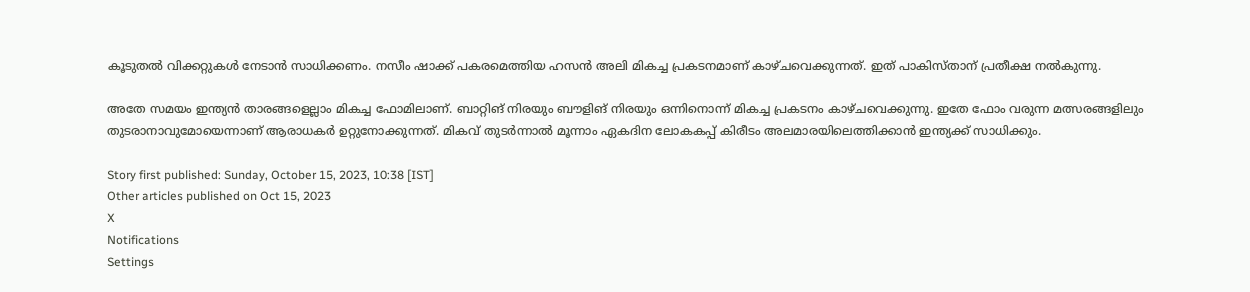കൂടുതല്‍ വിക്കറ്റുകള്‍ നേടാന്‍ സാധിക്കണം. നസീം ഷാക്ക് പകരമെത്തിയ ഹസന്‍ അലി മികച്ച പ്രകടനമാണ് കാഴ്ചവെക്കുന്നത്. ഇത് പാകിസ്താന് പ്രതീക്ഷ നല്‍കുന്നു.

അതേ സമയം ഇന്ത്യന്‍ താരങ്ങളെല്ലാം മികച്ച ഫോമിലാണ്. ബാറ്റിങ് നിരയും ബൗളിങ് നിരയും ഒന്നിനൊന്ന് മികച്ച പ്രകടനം കാഴ്ചവെക്കുന്നു. ഇതേ ഫോം വരുന്ന മത്സരങ്ങളിലും തുടരാനാവുമോയെന്നാണ് ആരാധകര്‍ ഉറ്റുനോക്കുന്നത്. മികവ് തുടര്‍ന്നാല്‍ മൂന്നാം ഏകദിന ലോകകപ്പ് കിരീടം അലമാരയിലെത്തിക്കാന്‍ ഇന്ത്യക്ക് സാധിക്കും.

Story first published: Sunday, October 15, 2023, 10:38 [IST]
Other articles published on Oct 15, 2023
X
Notifications
Settings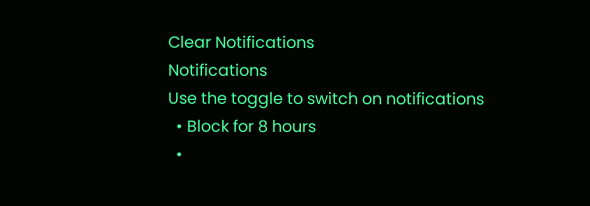Clear Notifications
Notifications
Use the toggle to switch on notifications
  • Block for 8 hours
  •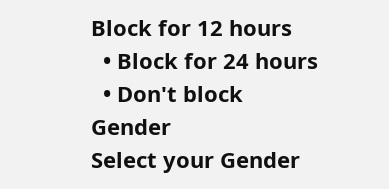Block for 12 hours
  • Block for 24 hours
  • Don't block
Gender
Select your Gender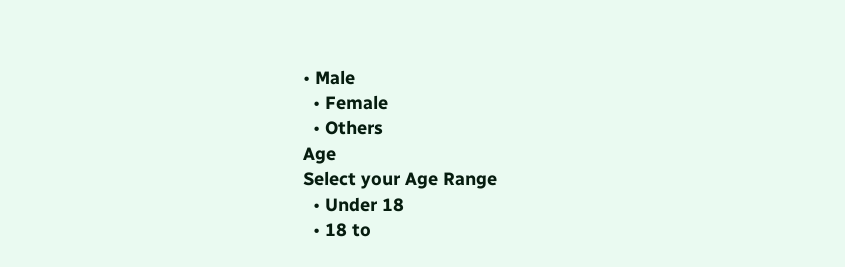• Male
  • Female
  • Others
Age
Select your Age Range
  • Under 18
  • 18 to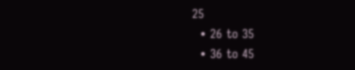25
  • 26 to 35
  • 36 to 45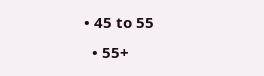• 45 to 55
  • 55+